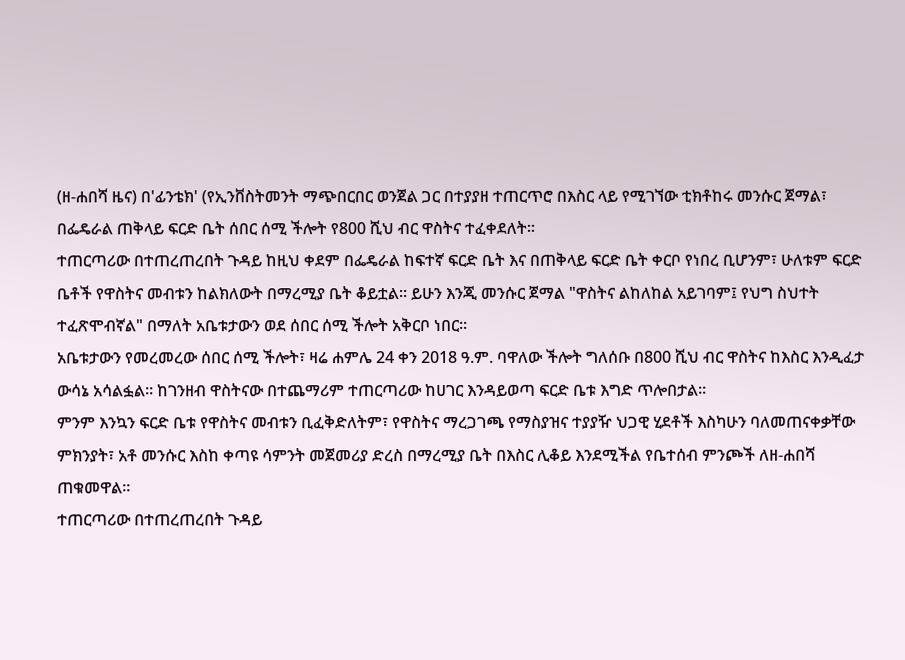(ዘ-ሐበሻ ዜና) በ'ፊንቴክ' (የኢንቨስትመንት ማጭበርበር ወንጀል ጋር በተያያዘ ተጠርጥሮ በእስር ላይ የሚገኘው ቲክቶከሩ መንሱር ጀማል፣ በፌዴራል ጠቅላይ ፍርድ ቤት ሰበር ሰሚ ችሎት የ800 ሺህ ብር ዋስትና ተፈቀደለት።
ተጠርጣሪው በተጠረጠረበት ጉዳይ ከዚህ ቀደም በፌዴራል ከፍተኛ ፍርድ ቤት እና በጠቅላይ ፍርድ ቤት ቀርቦ የነበረ ቢሆንም፣ ሁለቱም ፍርድ ቤቶች የዋስትና መብቱን ከልክለውት በማረሚያ ቤት ቆይቷል። ይሁን እንጂ መንሱር ጀማል "ዋስትና ልከለከል አይገባም፤ የህግ ስህተት ተፈጽሞብኛል" በማለት አቤቱታውን ወደ ሰበር ሰሚ ችሎት አቅርቦ ነበር።
አቤቱታውን የመረመረው ሰበር ሰሚ ችሎት፣ ዛሬ ሐምሌ 24 ቀን 2018 ዓ.ም. ባዋለው ችሎት ግለሰቡ በ800 ሺህ ብር ዋስትና ከእስር እንዲፈታ ውሳኔ አሳልፏል። ከገንዘብ ዋስትናው በተጨማሪም ተጠርጣሪው ከሀገር እንዳይወጣ ፍርድ ቤቱ እግድ ጥሎበታል።
ምንም እንኳን ፍርድ ቤቱ የዋስትና መብቱን ቢፈቅድለትም፣ የዋስትና ማረጋገጫ የማስያዝና ተያያዥ ህጋዊ ሂደቶች እስካሁን ባለመጠናቀቃቸው ምክንያት፣ አቶ መንሱር እስከ ቀጣዩ ሳምንት መጀመሪያ ድረስ በማረሚያ ቤት በእስር ሊቆይ እንደሚችል የቤተሰብ ምንጮች ለዘ-ሐበሻ ጠቁመዋል።
ተጠርጣሪው በተጠረጠረበት ጉዳይ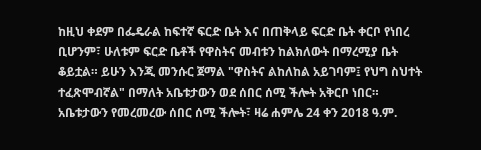ከዚህ ቀደም በፌዴራል ከፍተኛ ፍርድ ቤት እና በጠቅላይ ፍርድ ቤት ቀርቦ የነበረ ቢሆንም፣ ሁለቱም ፍርድ ቤቶች የዋስትና መብቱን ከልክለውት በማረሚያ ቤት ቆይቷል። ይሁን እንጂ መንሱር ጀማል "ዋስትና ልከለከል አይገባም፤ የህግ ስህተት ተፈጽሞብኛል" በማለት አቤቱታውን ወደ ሰበር ሰሚ ችሎት አቅርቦ ነበር።
አቤቱታውን የመረመረው ሰበር ሰሚ ችሎት፣ ዛሬ ሐምሌ 24 ቀን 2018 ዓ.ም.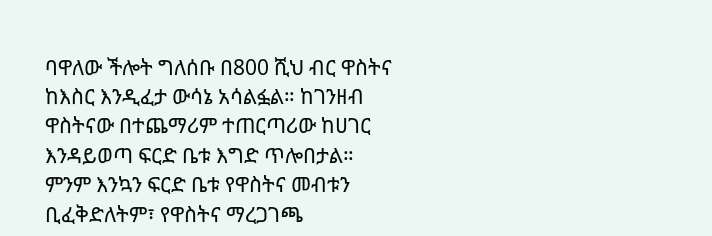ባዋለው ችሎት ግለሰቡ በ800 ሺህ ብር ዋስትና ከእስር እንዲፈታ ውሳኔ አሳልፏል። ከገንዘብ ዋስትናው በተጨማሪም ተጠርጣሪው ከሀገር እንዳይወጣ ፍርድ ቤቱ እግድ ጥሎበታል።
ምንም እንኳን ፍርድ ቤቱ የዋስትና መብቱን ቢፈቅድለትም፣ የዋስትና ማረጋገጫ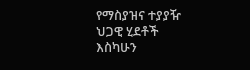የማስያዝና ተያያዥ ህጋዊ ሂደቶች እስካሁን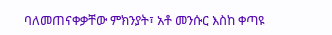ባለመጠናቀቃቸው ምክንያት፣ አቶ መንሱር እስከ ቀጣዩ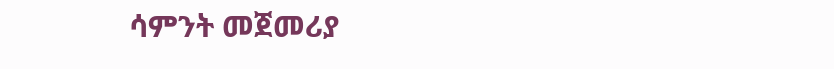ሳምንት መጀመሪያ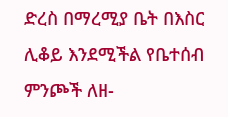ድረስ በማረሚያ ቤት በእስር ሊቆይ እንደሚችል የቤተሰብ ምንጮች ለዘ-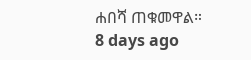ሐበሻ ጠቁመዋል።
8 days ago